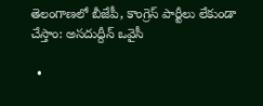తెలంగాణలో బీజేపీ, కాంగ్రెస్ పార్టీలు లేకుండా చేస్తాం: అసదుద్దీన్‌ ఒవైసీ

  •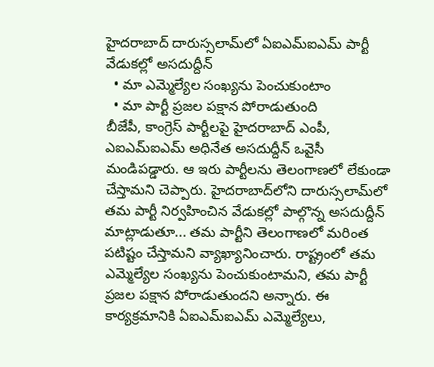హైదరాబాద్‌ దారుస్సలామ్‌లో ఏఐఎమ్‌ఐఎమ్‌ పార్టీ వేడుకల్లో అసదుద్దీన్‌
  • మా ఎమ్మెల్యేల సంఖ్యను పెంచుకుంటాం
  • మా పార్టీ ప్రజల పక్షాన పోరాడుతుంది
బీజేపీ, కాంగ్రెస్ పార్టీలపై హైదరాబాద్ ఎంపీ, ఎఐఎమ్‌ఐఎమ్ అధినేత అసదుద్దీన్ ఒవైసీ మండిపడ్డారు. ఆ ఇరు పార్టీలను తెలంగాణలో లేకుండా చేస్తామని చెప్పారు. హైదరాబాద్‌లోని దారుస్సలామ్‌లో తమ పార్టీ నిర్వహించిన వేడుకల్లో పాల్గొన్న అసదుద్దీన్ మాట్లాడుతూ... తమ పార్టీని తెలంగాణలో మరింత పటిష్టం చేస్తామని వ్యాఖ్యానించారు. రాష్ట్రంలో తమ ఎమ్మెల్యేల సంఖ్యను పెంచుకుంటామని, తమ పార్టీ ప్రజల పక్షాన పోరాడుతుందని అన్నారు. ఈ కార్యక్రమానికి ఏఐఎమ్‌ఐఎమ్ ఎమ్మెల్యేలు,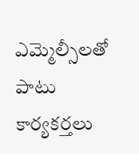ఎమ్మెల్సీలతో పాటు కార్యకర్తలు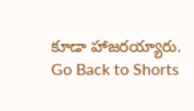కూడా హాజరయ్యారు.
Go Back to Shorts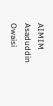AIMIM
Asaduddin Owaisi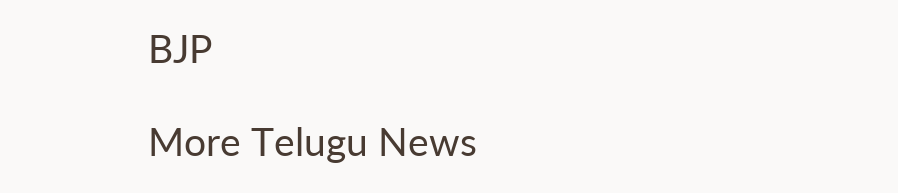BJP

More Telugu News